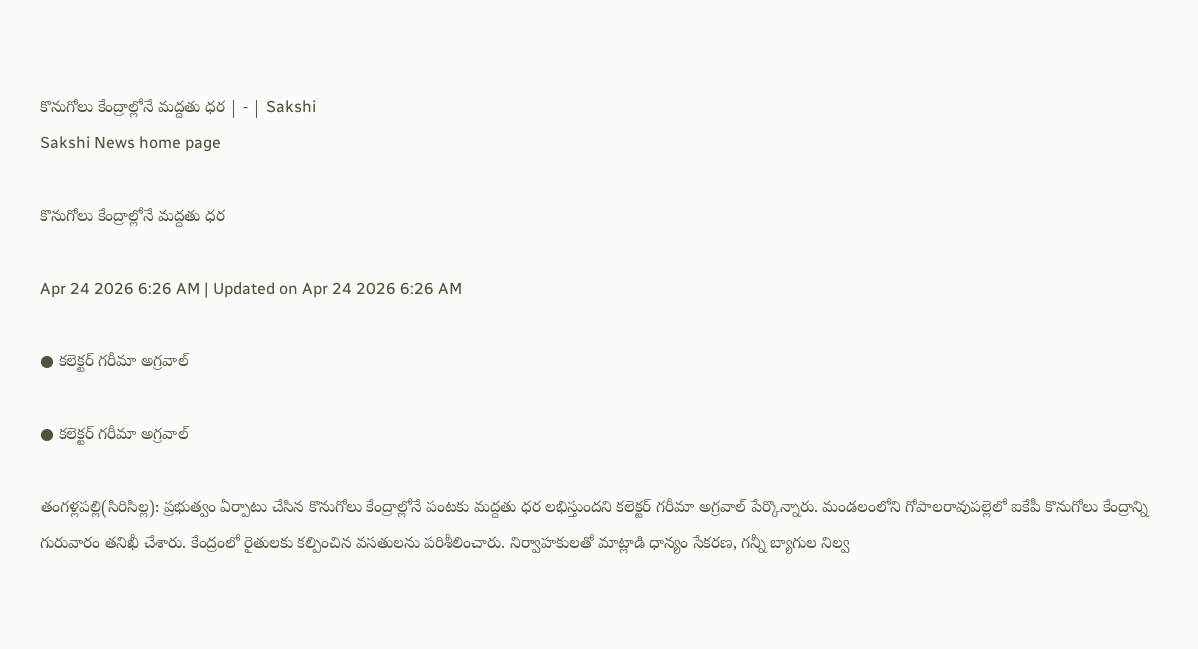కొనుగోలు కేంద్రాల్లోనే మద్దతు ధర | - | Sakshi
Sakshi News home page

కొనుగోలు కేంద్రాల్లోనే మద్దతు ధర

Apr 24 2026 6:26 AM | Updated on Apr 24 2026 6:26 AM

● కలెక్టర్‌ గరీమా అగ్రవాల్‌

● కలెక్టర్‌ గరీమా అగ్రవాల్‌

తంగళ్లపల్లి(సిరిసిల్ల): ప్రభుత్వం ఏర్పాటు చేసిన కొనుగోలు కేంద్రాల్లోనే పంటకు మద్దతు ధర లభిస్తుందని కలెక్టర్‌ గరీమా అగ్రవాల్‌ పేర్కొన్నారు. మండలంలోని గోపాలరావుపల్లెలో ఐకేపీ కొనుగోలు కేంద్రాన్ని గురువారం తనిఖీ చేశారు. కేంద్రంలో రైతులకు కల్పించిన వసతులను పరిశీలించారు. నిర్వాహకులతో మాట్లాడి ధాన్యం సేకరణ, గన్నీ బ్యాగుల నిల్వ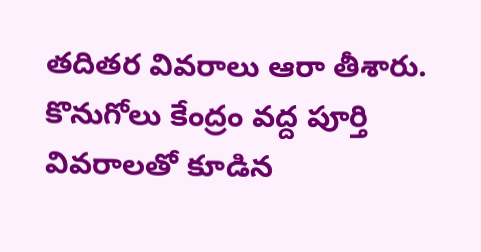తదితర వివరాలు ఆరా తీశారు. కొనుగోలు కేంద్రం వద్ద పూర్తి వివరాలతో కూడిన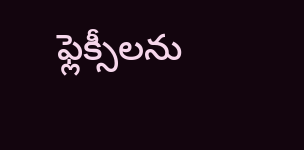ఫ్లెక్సీలను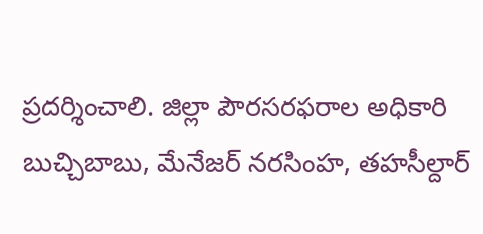ప్రదర్శించాలి. జిల్లా పౌరసరఫరాల అధికారి బుచ్చిబాబు, మేనేజర్‌ నరసింహ, తహసీల్దార్‌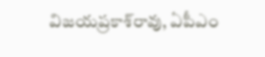విజయప్రకాశ్‌రావు, ఏపీఎం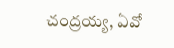చంద్రయ్య, ఏవో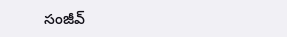సంజీవ్‌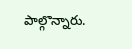పాల్గొన్నారు.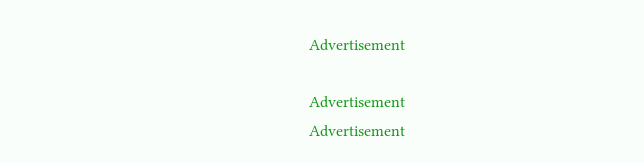Advertisement

Advertisement
Advertisement